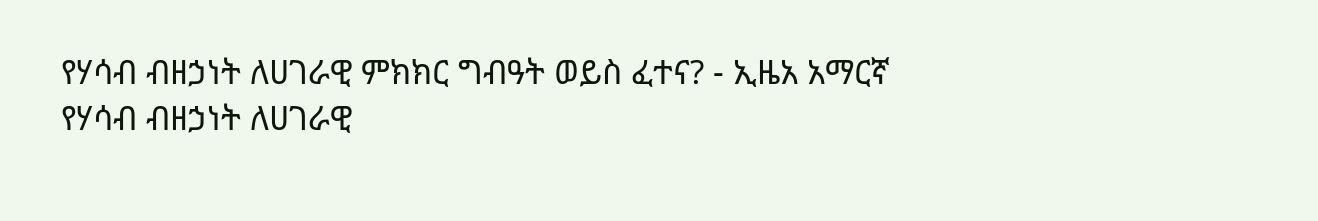የሃሳብ ብዘኃነት ለሀገራዊ ምክክር ግብዓት ወይስ ፈተና? - ኢዜአ አማርኛ
የሃሳብ ብዘኃነት ለሀገራዊ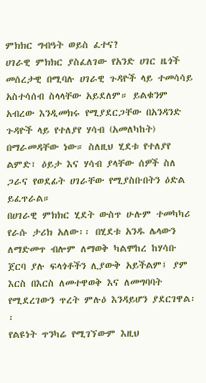ምክክር ግብዓት ወይስ ፈተና?
ሀገራዊ ምክክር ያስፈለገው የአንድ ሀገር ዜጎች መሰረታዊ በሚባሉ ሀገራዊ ጉዳዮች ላይ ተመሳሳይ አስተሳሰብ ስላላቸው አይደለም። ይልቁንም አብረው እንዲመክሩ የሚያደርጋቸው በአንዳንድ ጉዳዮች ላይ የተለያየ ሃሳብ (አመለካከት) በማራመዳቸው ነው። ስለዚህ ሂደቱ የተለያየ ልምድ፣ ዕይታ እና ሃሳብ ያላቸው ሰዎች ስለ ጋራና የወደፊት ሀገራቸው የሚያስቡበትን ዕድል ይፈጥራል።
በሀገራዊ ምክክር ሂደት ውስጥ ሁሉም ተመካካሪ የራሱ ታሪክ አለው፡፡ በሂደቱ አንዱ ሌላውን ለማድመጥ ብሎም ለማወቅ ካልሞከረ ከሃሳቡ ጀርባ ያሉ ፍላጎቶችን ሊያውቅ አይችልም፤ ያም እርስ በእርስ ለመተዋወቅ እና ለመግባባት የሚደረገውን ጥረት ምሉዕ እንዳይሆን ያደርገዋል፡፡
የልዩነት ጥንካሬ የሚገኘውም እዚህ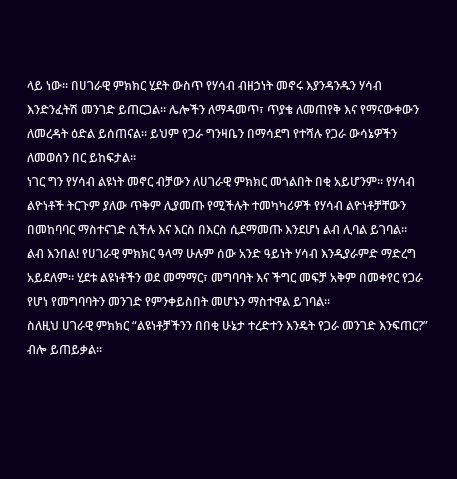ላይ ነው። በሀገራዊ ምክክር ሂደት ውስጥ የሃሳብ ብዘኃነት መኖሩ እያንዳንዱን ሃሳብ እንድንፈትሽ መንገድ ይጠርጋል። ሌሎችን ለማዳመጥ፣ ጥያቄ ለመጠየቅ እና የማናውቀውን ለመረዳት ዕድል ይሰጠናል። ይህም የጋራ ግንዛቤን በማሳደግ የተሻሉ የጋራ ውሳኔዎችን ለመወሰን በር ይከፍታል፡፡
ነገር ግን የሃሳብ ልዩነት መኖር ብቻውን ለሀገራዊ ምክክር መጎልበት በቂ አይሆንም። የሃሳብ ልዮነቶች ትርጉም ያለው ጥቅም ሊያመጡ የሚችሉት ተመካካሪዎች የሃሳብ ልዮነቶቻቸውን በመከባባር ማስተናገድ ሲችሉ እና እርስ በእርስ ሲደማመጡ እንደሆነ ልብ ሊባል ይገባል፡፡
ልብ እንበል! የሀገራዊ ምክክር ዓላማ ሁሉም ሰው አንድ ዓይነት ሃሳብ እንዲያራምድ ማድረግ አይደለም። ሂደቱ ልዩነቶችን ወደ መማማር፣ መግባባት እና ችግር መፍቻ አቅም በመቀየር የጋራ የሆነ የመግባባትን መንገድ የምንቀይስበት መሆኑን ማስተዋል ይገባል።
ስለዚህ ሀገራዊ ምክክር “ልዩነቶቻችንን በበቂ ሁኔታ ተረድተን እንዴት የጋራ መንገድ እንፍጠር?” ብሎ ይጠይቃል።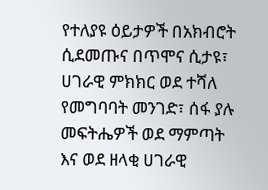የተለያዩ ዕይታዎች በአክብሮት ሲደመጡና በጥሞና ሲታዩ፣ ሀገራዊ ምክክር ወደ ተሻለ የመግባባት መንገድ፣ ሰፋ ያሉ መፍትሔዎች ወደ ማምጣት እና ወደ ዘላቂ ሀገራዊ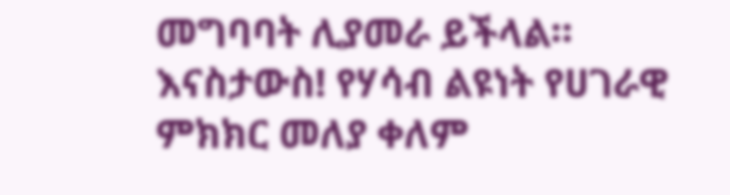መግባባት ሊያመራ ይችላል።
እናስታውስ! የሃሳብ ልዩነት የሀገራዊ ምክክር መለያ ቀለም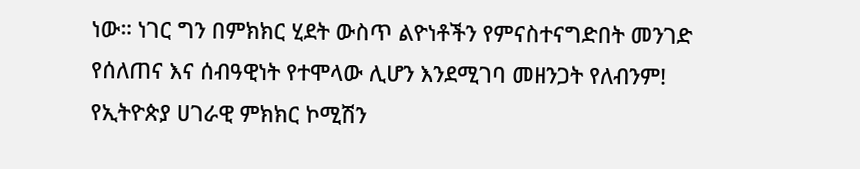ነው። ነገር ግን በምክክር ሂደት ውስጥ ልዮነቶችን የምናስተናግድበት መንገድ የሰለጠና እና ሰብዓዊነት የተሞላው ሊሆን እንደሚገባ መዘንጋት የለብንም!
የኢትዮጵያ ሀገራዊ ምክክር ኮሚሽን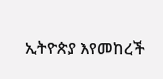ኢትዮጵያ እየመከረች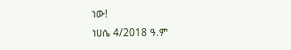ነው!
ነሀሴ 4/2018 ዓ.ም